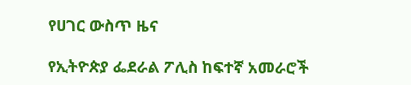የሀገር ውስጥ ዜና

የኢትዮጵያ ፌደራል ፖሊስ ከፍተኛ አመራሮች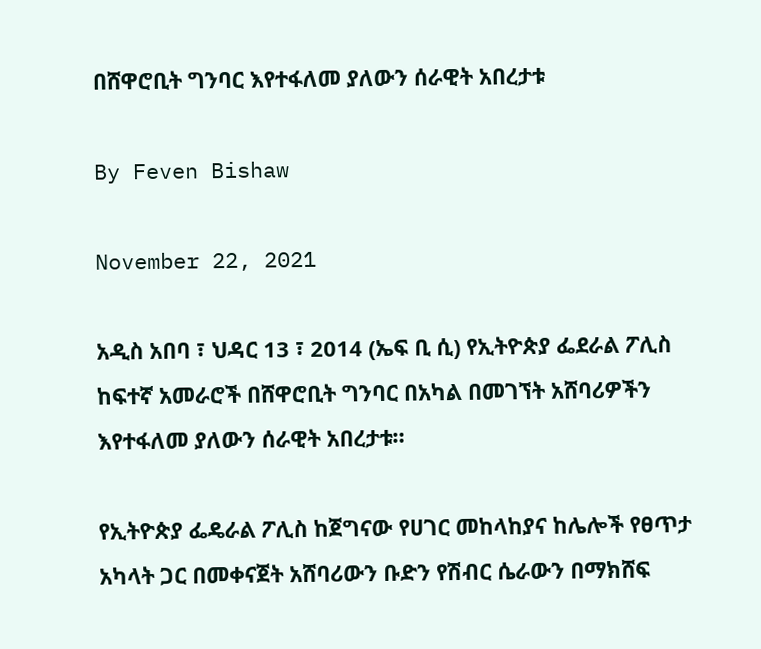በሸዋሮቢት ግንባር እየተፋለመ ያለውን ሰራዊት አበረታቱ

By Feven Bishaw

November 22, 2021

አዲስ አበባ ፣ ህዳር 13 ፣ 2014 (ኤፍ ቢ ሲ) የኢትዮጵያ ፌደራል ፖሊስ ከፍተኛ አመራሮች በሸዋሮቢት ግንባር በአካል በመገኘት አሸባሪዎችን እየተፋለመ ያለውን ሰራዊት አበረታቱ።

የኢትዮጵያ ፌዴራል ፖሊስ ከጀግናው የሀገር መከላከያና ከሌሎች የፀጥታ አካላት ጋር በመቀናጀት አሸባሪውን ቡድን የሽብር ሴራውን በማክሸፍ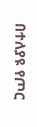በተለያዩ የጦር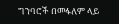ግንባሮች በመፋለም ላይ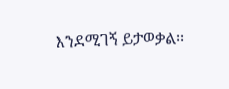እንደሚገኝ ይታወቃል፡፡